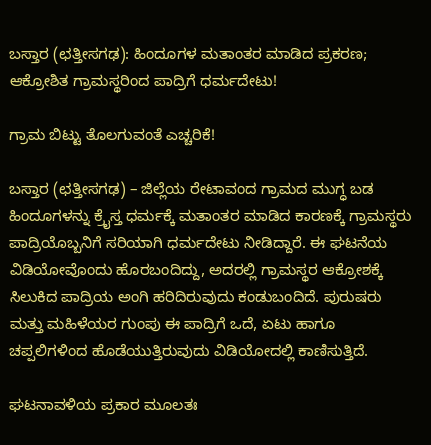ಬಸ್ತಾರ (ಛತ್ತೀಸಗಢ): ಹಿಂದೂಗಳ ಮತಾಂತರ ಮಾಡಿದ ಪ್ರಕರಣ; ಆಕ್ರೋಶಿತ ಗ್ರಾಮಸ್ಥರಿಂದ ಪಾದ್ರಿಗೆ ಧರ್ಮದೇಟು!

ಗ್ರಾಮ ಬಿಟ್ಟು ತೊಲಗುವಂತೆ ಎಚ್ಚರಿಕೆ!

ಬಸ್ತಾರ (ಛತ್ತೀಸಗಢ) – ಜಿಲ್ಲೆಯ ರೇಟಾವಂದ ಗ್ರಾಮದ ಮುಗ್ಧ ಬಡ ಹಿಂದೂಗಳನ್ನು ಕ್ರೈಸ್ತ ಧರ್ಮಕ್ಕೆ ಮತಾಂತರ ಮಾಡಿದ ಕಾರಣಕ್ಕೆ ಗ್ರಾಮಸ್ಥರು ಪಾದ್ರಿಯೊಬ್ಬನಿಗೆ ಸರಿಯಾಗಿ ಧರ್ಮದೇಟು ನೀಡಿದ್ದಾರೆ. ಈ ಘಟನೆಯ ವಿಡಿಯೋವೊಂದು ಹೊರಬಂದಿದ್ದು, ಅದರಲ್ಲಿ ಗ್ರಾಮಸ್ಥರ ಆಕ್ರೋಶಕ್ಕೆ ಸಿಲುಕಿದ ಪಾದ್ರಿಯ ಅಂಗಿ ಹರಿದಿರುವುದು ಕಂಡುಬಂದಿದೆ. ಪುರುಷರು ಮತ್ತು ಮಹಿಳೆಯರ ಗುಂಪು ಈ ಪಾದ್ರಿಗೆ ಒದೆ, ಏಟು ಹಾಗೂ ಚಪ್ಪಲಿಗಳಿಂದ ಹೊಡೆಯುತ್ತಿರುವುದು ವಿಡಿಯೋದಲ್ಲಿ ಕಾಣಿಸುತ್ತಿದೆ.

ಘಟನಾವಳಿಯ ಪ್ರಕಾರ ಮೂಲತಃ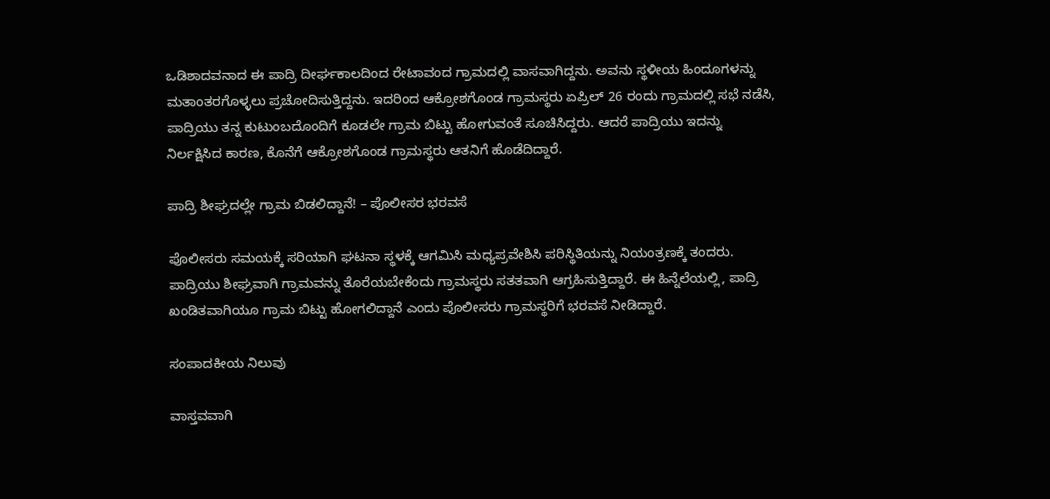ಒಡಿಶಾದವನಾದ ಈ ಪಾದ್ರಿ ದೀರ್ಘಕಾಲದಿಂದ ರೇಟಾವಂದ ಗ್ರಾಮದಲ್ಲಿ ವಾಸವಾಗಿದ್ದನು. ಅವನು ಸ್ಥಳೀಯ ಹಿಂದೂಗಳನ್ನು ಮತಾಂತರಗೊಳ್ಳಲು ಪ್ರಚೋದಿಸುತ್ತಿದ್ದನು. ಇದರಿಂದ ಆಕ್ರೋಶಗೊಂಡ ಗ್ರಾಮಸ್ಥರು ಏಪ್ರಿಲ್ 26 ರಂದು ಗ್ರಾಮದಲ್ಲಿ ಸಭೆ ನಡೆಸಿ, ಪಾದ್ರಿಯು ತನ್ನ ಕುಟುಂಬದೊಂದಿಗೆ ಕೂಡಲೇ ಗ್ರಾಮ ಬಿಟ್ಟು ಹೋಗುವಂತೆ ಸೂಚಿಸಿದ್ದರು. ಆದರೆ ಪಾದ್ರಿಯು ಇದನ್ನು ನಿರ್ಲಕ್ಷಿಸಿದ ಕಾರಣ, ಕೊನೆಗೆ ಆಕ್ರೋಶಗೊಂಡ ಗ್ರಾಮಸ್ಥರು ಆತನಿಗೆ ಹೊಡೆದಿದ್ದಾರೆ.

ಪಾದ್ರಿ ಶೀಘ್ರದಲ್ಲೇ ಗ್ರಾಮ ಬಿಡಲಿದ್ದಾನೆ! – ಪೊಲೀಸರ ಭರವಸೆ

ಪೊಲೀಸರು ಸಮಯಕ್ಕೆ ಸರಿಯಾಗಿ ಘಟನಾ ಸ್ಥಳಕ್ಕೆ ಆಗಮಿಸಿ ಮಧ್ಯಪ್ರವೇಶಿಸಿ ಪರಿಸ್ಥಿತಿಯನ್ನು ನಿಯಂತ್ರಣಕ್ಕೆ ತಂದರು. ಪಾದ್ರಿಯು ಶೀಘ್ರವಾಗಿ ಗ್ರಾಮವನ್ನು ತೊರೆಯಬೇಕೆಂದು ಗ್ರಾಮಸ್ಥರು ಸತತವಾಗಿ ಆಗ್ರಹಿಸುತ್ತಿದ್ದಾರೆ. ಈ ಹಿನ್ನೆಲೆಯಲ್ಲಿ, ಪಾದ್ರಿ ಖಂಡಿತವಾಗಿಯೂ ಗ್ರಾಮ ಬಿಟ್ಟು ಹೋಗಲಿದ್ದಾನೆ ಎಂದು ಪೊಲೀಸರು ಗ್ರಾಮಸ್ಥರಿಗೆ ಭರವಸೆ ನೀಡಿದ್ದಾರೆ.

ಸಂಪಾದಕೀಯ ನಿಲುವು

ವಾಸ್ತವವಾಗಿ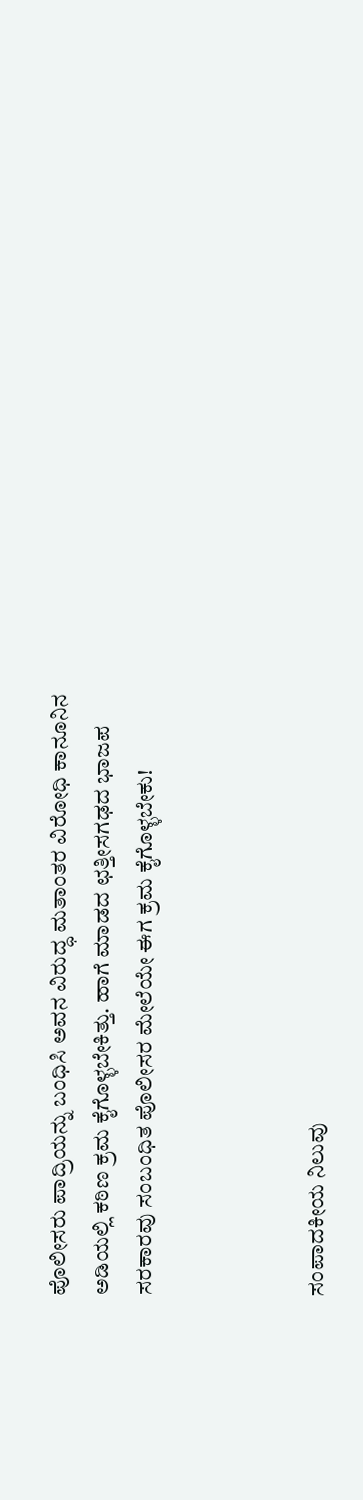ಪೊಲೀಸರು ಪಾದ್ರಿಯನ್ನು ಬಂಧಿಸಿ ಅವನ ವಿರುದ್ಧ ಮತಾಂತರ ವಿರೋಧಿ ಕಾನೂನಿನ ಅಡಿಯಲ್ಲಿ ಕಠಿಣ ಕ್ರಮ ಕೈಗೊಳ್ಳಬೇಕಿತ್ತು. ಹಾಗೆ ಮಾಡದ ಛತ್ತೀಸಗಢದ ಭಾಜಪ ಸರಕಾರವು ಸಂಬಂಧಿತ ಪೊಲೀಸರ ಮೇಲೆಯೇ ಈಗ ಕ್ರಮ ಕೈಗೊಳ್ಳಬೇಕು!



ಸಂಪಾದಕೀಯ ನಿಲುವು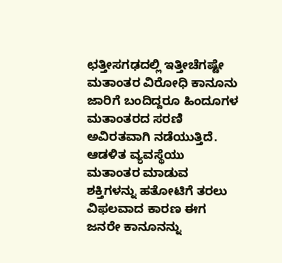ಛತ್ತೀಸಗಢದಲ್ಲಿ ಇತ್ತೀಚೆಗಷ್ಟೇ ಮತಾಂತರ ವಿರೋಧಿ ಕಾನೂನು ಜಾರಿಗೆ ಬಂದಿದ್ದರೂ ಹಿಂದೂಗಳ ಮತಾಂತರದ ಸರಣಿ ಅವಿರತವಾಗಿ ನಡೆಯುತ್ತಿದೆ. ಆಡಳಿತ ವ್ಯವಸ್ಥೆಯು ಮತಾಂತರ ಮಾಡುವ ಶಕ್ತಿಗಳನ್ನು ಹತೋಟಿಗೆ ತರಲು ವಿಫಲವಾದ ಕಾರಣ ಈಗ ಜನರೇ ಕಾನೂನನ್ನು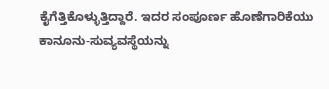ಕೈಗೆತ್ತಿಕೊಳ್ಳುತ್ತಿದ್ದಾರೆ. ಇದರ ಸಂಪೂರ್ಣ ಹೊಣೆಗಾರಿಕೆಯು ಕಾನೂನು-ಸುವ್ಯವಸ್ಥೆಯನ್ನು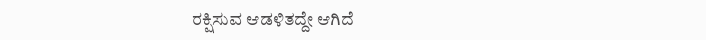ರಕ್ಷಿಸುವ ಆಡಳಿತದ್ದೇ ಆಗಿದೆ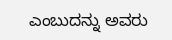ಎಂಬುದನ್ನು ಅವರು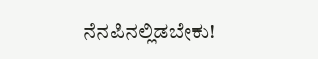ನೆನಪಿನಲ್ಲಿಡಬೇಕು!